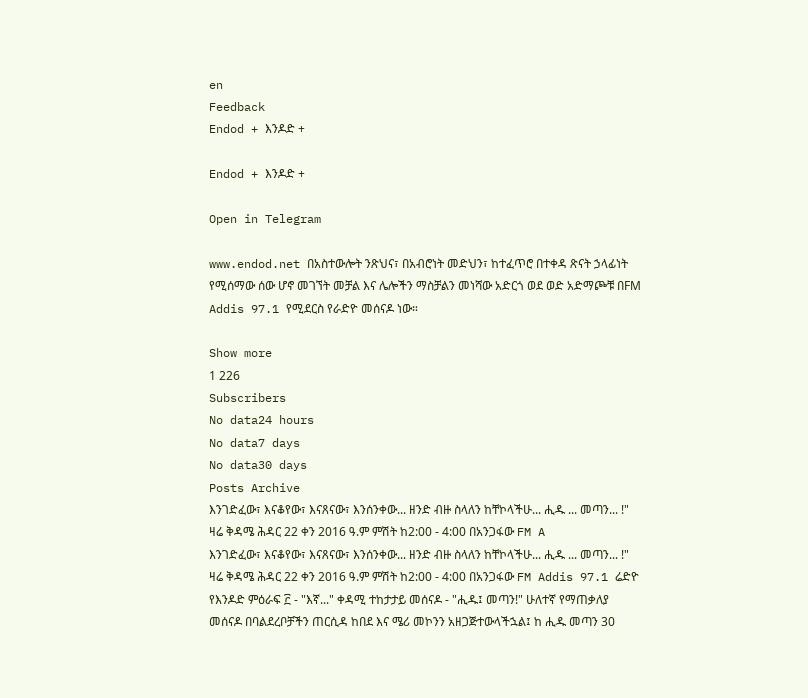en
Feedback
Endod + እንዶድ +

Endod + እንዶድ +

Open in Telegram

www.endod.net በአስተውሎት ንጽህና፣ በአብሮነት መድህን፣ ከተፈጥሮ በተቀዳ ጽናት ኃላፊነት የሚሰማው ሰው ሆኖ መገኘት መቻል እና ሌሎችን ማስቻልን መነሻው አድርጎ ወደ ወድ አድማጮቹ በFM Addis 97.1 የሚደርስ የራድዮ መሰናዶ ነው።

Show more
1 226
Subscribers
No data24 hours
No data7 days
No data30 days
Posts Archive
እንገድፈው፣ እናቆየው፣ እናጸናው፣ እንሰንቀው... ዘንድ ብዙ ስላለን ከቸኮላችሁ... ሒዱ ... መጣን... !" ዛሬ ቅዳሜ ሕዳር 22 ቀን 2016 ዓ.ም ምሽት ከ2:00 - 4:00 በአንጋፋው FM A
እንገድፈው፣ እናቆየው፣ እናጸናው፣ እንሰንቀው... ዘንድ ብዙ ስላለን ከቸኮላችሁ... ሒዱ ... መጣን... !" ዛሬ ቅዳሜ ሕዳር 22 ቀን 2016 ዓ.ም ምሽት ከ2:00 - 4:00 በአንጋፋው FM Addis 97.1 ሬድዮ የእንዶድ ምዕራፍ ፫ - "እኛ..." ቀዳሚ ተከታታይ መሰናዶ - "ሒዱ፤ መጣን!" ሁለተኛ የማጠቃለያ መሰናዶ በባልደረቦቻችን ጠርሲዳ ከበደ እና ሜሪ መኮንን አዘጋጅተውላችኋል፤ ከ ሒዱ መጣን 30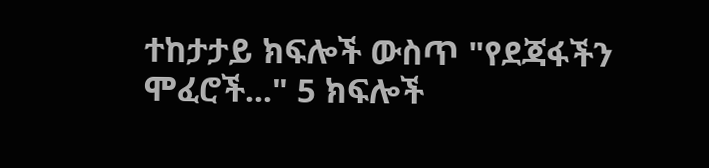ተከታታይ ክፍሎች ውስጥ "የደጃፋችን ሞፈሮች..." 5 ክፍሎች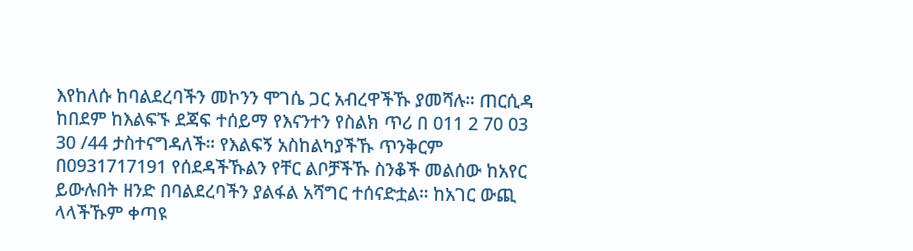እየከለሱ ከባልደረባችን መኮንን ሞገሴ ጋር አብረዋችኹ ያመሻሉ። ጠርሲዳ ከበደም ከእልፍኙ ደጃፍ ተሰይማ የእናንተን የስልክ ጥሪ በ 011 2 70 03 30 /44 ታስተናግዳለች። የእልፍኝ አስከልካያችኹ ጥንቅርም በ0931717191 የሰደዳችኹልን የቸር ልቦቻችኹ ስንቆች መልሰው ከአየር ይውሉበት ዘንድ በባልደረባችን ያልፋል አሻግር ተሰናድቷል። ከአገር ውጪ ላላችኹም ቀጣዩ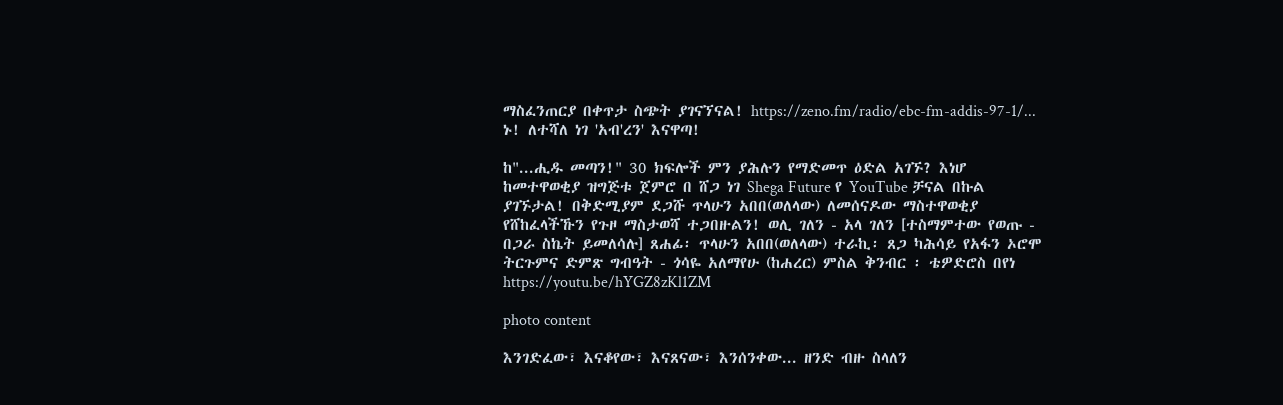ማስፈንጠርያ በቀጥታ ስጭት ያገናኘናል! https://zeno.fm/radio/ebc-fm-addis-97-1/... ኑ! ለተሻለ ነገ 'አብ'ረን' እናዋጣ!

ከ"...ሒዱ መጣን!" 30 ክፍሎች ምን ያሕሉን የማድመጥ ዕድል አገኙ? እነሆ ከመተዋወቂያ ዝግጅቱ ጀምሮ በ ሸጋ ነገ Shega Future የ YouTube ቻናል በኩል ያገኙታል! በቅድሚያም ደጋሹ ጥላሁን አበበ(ወለላው) ለመሰናዶው ማስተዋወቂያ የሸከፈላችኹን የጉዞ ማስታወሻ ተጋበዙልን! ወሊ ገለን - አላ ገለን [ተስማምተው የወጡ - በጋራ ስኬት ይመለሳሉ] ጸሐፊ፡ ጥላሁን አበበ(ወለላው) ተራኪ፡ ጸጋ ካሕሳይ የአፋን ኦሮሞ ትርጉምና ድምጽ ግብዓት - ጎሳዬ አለማየሁ (ከሐረር) ምስል ቅንብር ፡ ቴዎድሮስ በየነ https://youtu.be/hYGZ8zKl1ZM

photo content

እንገድፈው፣ እናቆየው፣ እናጸናው፣ እንሰንቀው... ዘንድ ብዙ ስላለን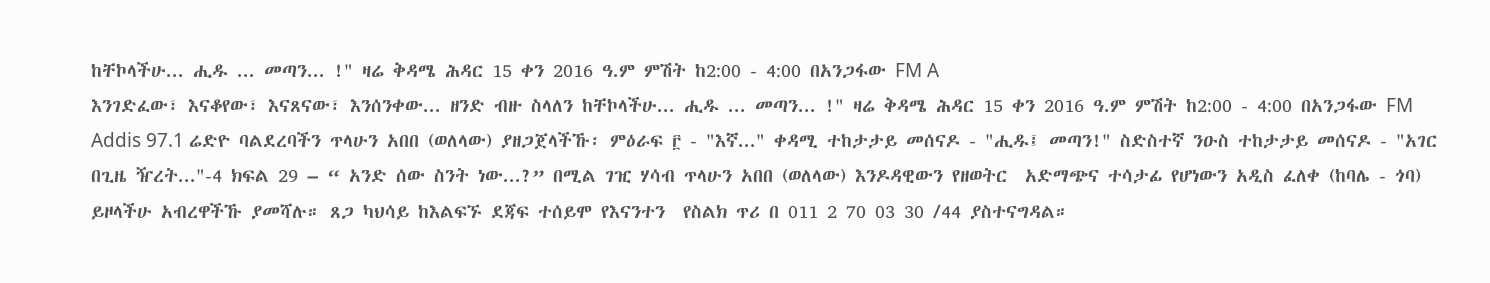ከቸኮላችሁ... ሒዱ ... መጣን... !" ዛሬ ቅዳሜ ሕዳር 15 ቀን 2016 ዓ.ም ምሽት ከ2:00 - 4:00 በአንጋፋው FM A
እንገድፈው፣ እናቆየው፣ እናጸናው፣ እንሰንቀው... ዘንድ ብዙ ስላለን ከቸኮላችሁ... ሒዱ ... መጣን... !" ዛሬ ቅዳሜ ሕዳር 15 ቀን 2016 ዓ.ም ምሽት ከ2:00 - 4:00 በአንጋፋው FM Addis 97.1 ሬድዮ ባልደረባችን ጥላሁን አበበ (ወለላው) ያዘጋጀላችኹ፡ ምዕራፍ ፫ - "እኛ..." ቀዳሚ ተከታታይ መሰናዶ - "ሒዱ፤ መጣን!" ስድስተኛ ንዑስ ተከታታይ መሰናዶ - "አገር በጊዜ ዥረት..."-4 ክፍል 29 – “ አንድ ሰው ስንት ነው...?” በሚል ገዢ ሃሳብ ጥላሁን አበበ (ወለላው) እንዶዳዊውን የዘወትር  አድማጭና ተሳታፊ የሆነውን አዲስ ፈለቀ (ከባሌ - ጎባ) ይዞላችሁ አብረዋችኹ ያመሻሉ። ጸጋ ካህሳይ ከእልፍኙ ደጃፍ ተሰይሞ የእናንተን  የስልክ ጥሪ በ 011 2 70 03 30 /44 ያስተናግዳል።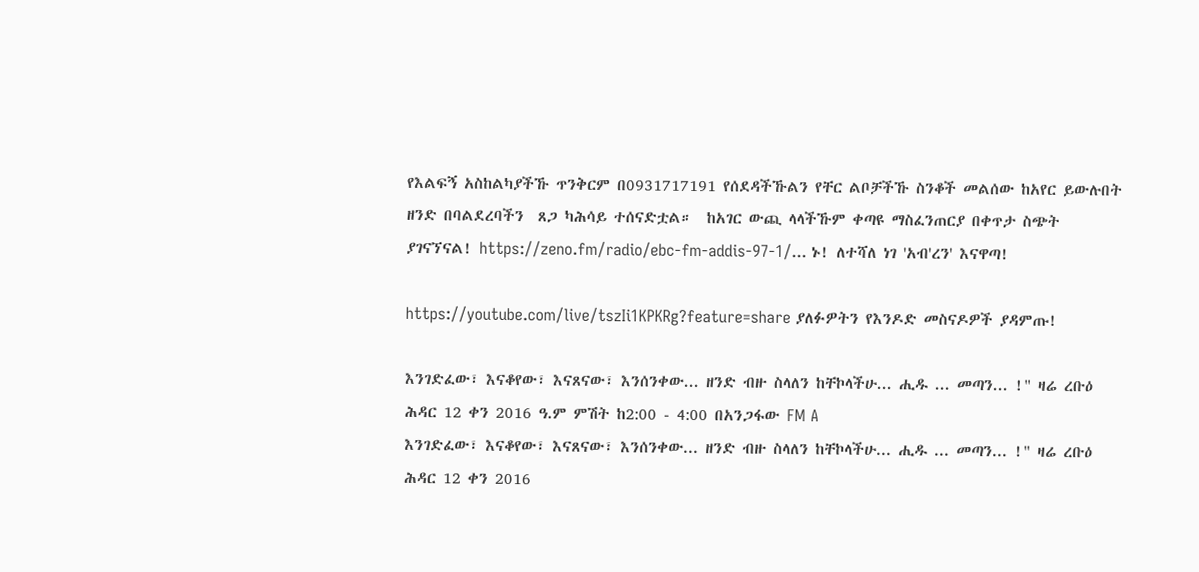የእልፍኝ አስከልካያችኹ ጥንቅርም በ0931717191 የሰደዳችኹልን የቸር ልቦቻችኹ ስንቆች መልሰው ከአየር ይውሉበት ዘንድ በባልደረባችን  ጸጋ ካሕሳይ ተሰናድቷል።  ከአገር ውጪ ላላችኹም ቀጣዩ ማስፈንጠርያ በቀጥታ ስጭት ያገናኘናል! https://zeno.fm/radio/ebc-fm-addis-97-1/... ኑ! ለተሻለ ነገ 'አብ'ረን' እናዋጣ!

https://youtube.com/live/tszIi1KPKRg?feature=share ያለፉዎትን የእንዶድ መስናዶዎች ያዳምጡ!

እንገድፈው፣ እናቆየው፣ እናጸናው፣ እንሰንቀው... ዘንድ ብዙ ስላለን ከቸኮላችሁ... ሒዱ ... መጣን... !" ዛሬ ረቡዕ ሕዳር 12 ቀን 2016 ዓ.ም ምሽት ከ2:00 - 4:00 በአንጋፋው FM A
እንገድፈው፣ እናቆየው፣ እናጸናው፣ እንሰንቀው... ዘንድ ብዙ ስላለን ከቸኮላችሁ... ሒዱ ... መጣን... !" ዛሬ ረቡዕ ሕዳር 12 ቀን 2016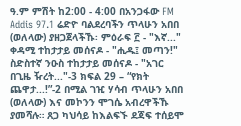ዓ.ም ምሽት ከ2:00 - 4:00 በአንጋፋው FM Addis 97.1 ሬድዮ ባልደረባችን ጥላሁን አበበ (ወለላው) ያዘጋጀላችኹ፡ ምዕራፍ ፫ - "እኛ..." ቀዳሚ ተከታታይ መሰናዶ - "ሒዱ፤ መጣን!" ስድስተኛ ንዑስ ተከታታይ መሰናዶ - "አገር በጊዜ ዥረት..."-3 ክፍል 29 – “የክት ጨዋታ...!”-2 በሚል ገዢ ሃሳብ ጥላሁን አበበ (ወለላው) እና መኮንን ሞገሴ አብረዋችኹ ያመሻሉ። ጸጋ ካህሳይ ከእልፍኙ ደጃፍ ተሰይሞ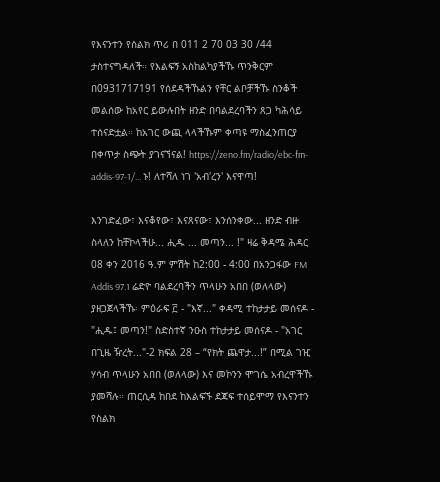የእናንተን የስልክ ጥሪ በ 011 2 70 03 30 /44 ታስተናግዳለች። የእልፍኝ አስከልካያችኹ ጥንቅርም በ0931717191 የሰደዳችኹልን የቸር ልቦቻችኹ ስንቆች መልሰው ከአየር ይውሉበት ዘንድ በባልደረባችን ጸጋ ካሕሳይ ተሰናድቷል። ከአገር ውጪ ላላችኹም ቀጣዩ ማስፈንጠርያ በቀጥታ ስጭት ያገናኘናል! https://zeno.fm/radio/ebc-fm-addis-97-1/... ኑ! ለተሻለ ነገ 'አብ'ረን' እናዋጣ!

እንገድፈው፣ እናቆየው፣ እናጸናው፣ እንሰንቀው... ዘንድ ብዙ ስላለን ከቸኮላችሁ... ሒዱ ... መጣን... !" ዛሬ ቅዳሜ ሕዳር 08 ቀን 2016 ዓ.ም ምሽት ከ2:00 - 4:00 በአንጋፋው FM Addis 97.1 ሬድዮ ባልደረባችን ጥላሁን አበበ (ወለላው) ያዘጋጀላችኹ፡ ምዕራፍ ፫ - "እኛ..." ቀዳሚ ተከታታይ መሰናዶ - "ሒዱ፤ መጣን!" ስድስተኛ ንዑስ ተከታታይ መሰናዶ - "አገር በጊዜ ዥረት..."-2 ክፍል 28 – “የክት ጨዋታ...!” በሚል ገዢ ሃሳብ ጥላሁን አበበ (ወለላው) እና መኮንን ሞገሴ አብረዋችኹ ያመሻሉ። ጠርሲዳ ከበደ ከእልፍኙ ደጃፍ ተሰይሞማ የእናንተን የስልክ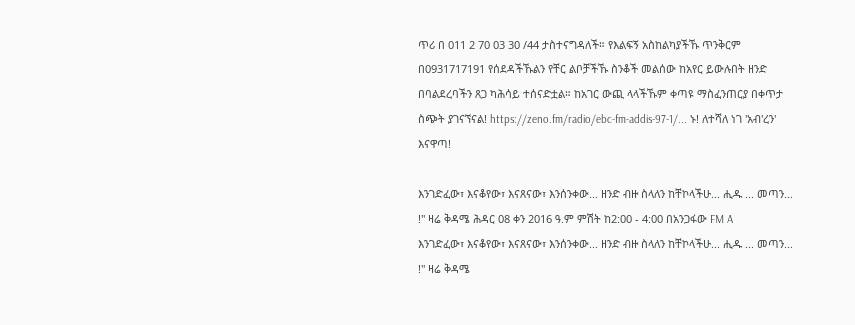ጥሪ በ 011 2 70 03 30 /44 ታስተናግዳለች። የእልፍኝ አስከልካያችኹ ጥንቅርም በ0931717191 የሰደዳችኹልን የቸር ልቦቻችኹ ስንቆች መልሰው ከአየር ይውሉበት ዘንድ በባልደረባችን ጸጋ ካሕሳይ ተሰናድቷል። ከአገር ውጪ ላላችኹም ቀጣዩ ማስፈንጠርያ በቀጥታ ስጭት ያገናኘናል! https://zeno.fm/radio/ebc-fm-addis-97-1/... ኑ! ለተሻለ ነገ 'አብ'ረን' እናዋጣ!

እንገድፈው፣ እናቆየው፣ እናጸናው፣ እንሰንቀው... ዘንድ ብዙ ስላለን ከቸኮላችሁ... ሒዱ ... መጣን... !" ዛሬ ቅዳሜ ሕዳር 08 ቀን 2016 ዓ.ም ምሽት ከ2:00 - 4:00 በአንጋፋው FM A
እንገድፈው፣ እናቆየው፣ እናጸናው፣ እንሰንቀው... ዘንድ ብዙ ስላለን ከቸኮላችሁ... ሒዱ ... መጣን... !" ዛሬ ቅዳሜ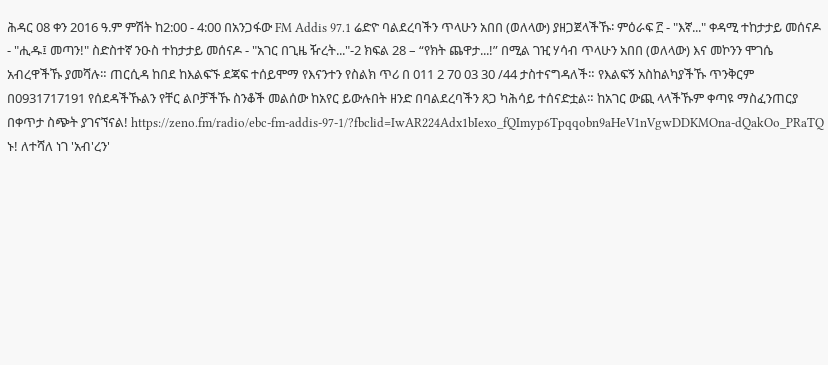ሕዳር 08 ቀን 2016 ዓ.ም ምሽት ከ2:00 - 4:00 በአንጋፋው FM Addis 97.1 ሬድዮ ባልደረባችን ጥላሁን አበበ (ወለላው) ያዘጋጀላችኹ፡ ምዕራፍ ፫ - "እኛ..." ቀዳሚ ተከታታይ መሰናዶ - "ሒዱ፤ መጣን!" ስድስተኛ ንዑስ ተከታታይ መሰናዶ - "አገር በጊዜ ዥረት..."-2 ክፍል 28 – “የክት ጨዋታ...!” በሚል ገዢ ሃሳብ ጥላሁን አበበ (ወለላው) እና መኮንን ሞገሴ አብረዋችኹ ያመሻሉ። ጠርሲዳ ከበደ ከእልፍኙ ደጃፍ ተሰይሞማ የእናንተን የስልክ ጥሪ በ 011 2 70 03 30 /44 ታስተናግዳለች። የእልፍኝ አስከልካያችኹ ጥንቅርም በ0931717191 የሰደዳችኹልን የቸር ልቦቻችኹ ስንቆች መልሰው ከአየር ይውሉበት ዘንድ በባልደረባችን ጸጋ ካሕሳይ ተሰናድቷል። ከአገር ውጪ ላላችኹም ቀጣዩ ማስፈንጠርያ በቀጥታ ስጭት ያገናኘናል! https://zeno.fm/radio/ebc-fm-addis-97-1/?fbclid=IwAR224Adx1bIexo_fQImyp6Tpqqobn9aHeV1nVgwDDKMOna-dQakOo_PRaTQ ኑ! ለተሻለ ነገ 'አብ'ረን'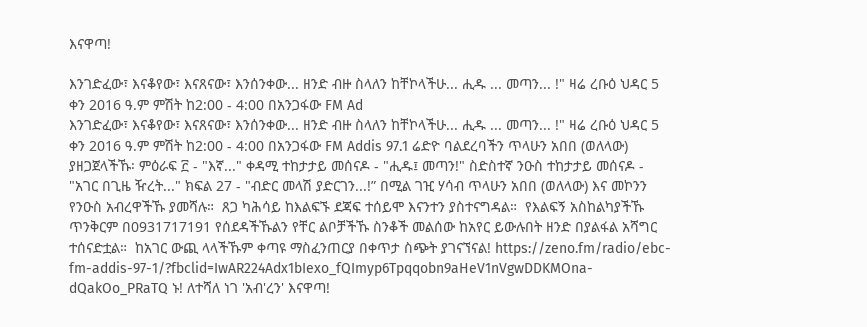እናዋጣ!

እንገድፈው፣ እናቆየው፣ እናጸናው፣ እንሰንቀው... ዘንድ ብዙ ስላለን ከቸኮላችሁ... ሒዱ ... መጣን... !" ዛሬ ረቡዕ ህዳር 5 ቀን 2016 ዓ.ም ምሽት ከ2:00 - 4:00 በአንጋፋው FM Ad
እንገድፈው፣ እናቆየው፣ እናጸናው፣ እንሰንቀው... ዘንድ ብዙ ስላለን ከቸኮላችሁ... ሒዱ ... መጣን... !" ዛሬ ረቡዕ ህዳር 5 ቀን 2016 ዓ.ም ምሽት ከ2:00 - 4:00 በአንጋፋው FM Addis 97.1 ሬድዮ ባልደረባችን ጥላሁን አበበ (ወለላው) ያዘጋጀላችኹ፡ ምዕራፍ ፫ - "እኛ..." ቀዳሚ ተከታታይ መሰናዶ - "ሒዱ፤ መጣን!" ስድስተኛ ንዑስ ተከታታይ መሰናዶ - "አገር በጊዜ ዥረት..." ክፍል 27 - "ብድር መላሽ ያድርገን...!” በሚል ገዢ ሃሳብ ጥላሁን አበበ (ወለላው) እና መኮንን የንዑስ አብረዋችኹ ያመሻሉ።  ጸጋ ካሕሳይ ከእልፍኙ ደጃፍ ተሰይሞ እናንተን ያስተናግዳል።  የእልፍኝ አስከልካያችኹ ጥንቅርም በ0931717191 የሰደዳችኹልን የቸር ልቦቻችኹ ስንቆች መልሰው ከአየር ይውሉበት ዘንድ በያልፋል አሻግር  ተሰናድቷል።  ከአገር ውጪ ላላችኹም ቀጣዩ ማስፈንጠርያ በቀጥታ ስጭት ያገናኘናል! https://zeno.fm/radio/ebc-fm-addis-97-1/?fbclid=IwAR224Adx1bIexo_fQImyp6Tpqqobn9aHeV1nVgwDDKMOna-dQakOo_PRaTQ ኑ! ለተሻለ ነገ 'አብ'ረን' እናዋጣ!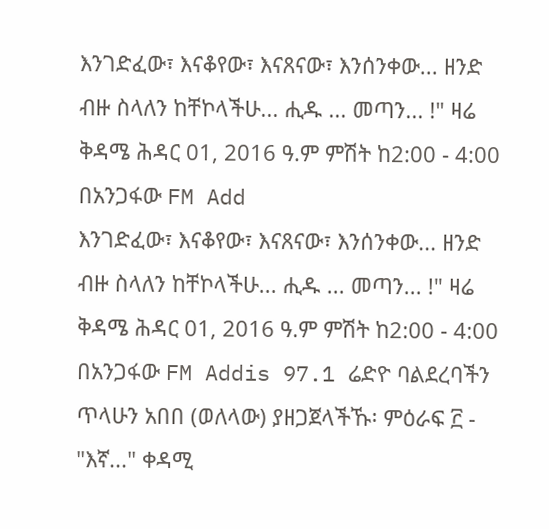እንገድፈው፣ እናቆየው፣ እናጸናው፣ እንሰንቀው... ዘንድ ብዙ ስላለን ከቸኮላችሁ... ሒዱ ... መጣን... !" ዛሬ ቅዳሜ ሕዳር 01, 2016 ዓ.ም ምሽት ከ2:00 - 4:00 በአንጋፋው FM Add
እንገድፈው፣ እናቆየው፣ እናጸናው፣ እንሰንቀው... ዘንድ ብዙ ስላለን ከቸኮላችሁ... ሒዱ ... መጣን... !" ዛሬ ቅዳሜ ሕዳር 01, 2016 ዓ.ም ምሽት ከ2:00 - 4:00 በአንጋፋው FM Addis 97.1 ሬድዮ ባልደረባችን ጥላሁን አበበ (ወለላው) ያዘጋጀላችኹ፡ ምዕራፍ ፫ - "እኛ..." ቀዳሚ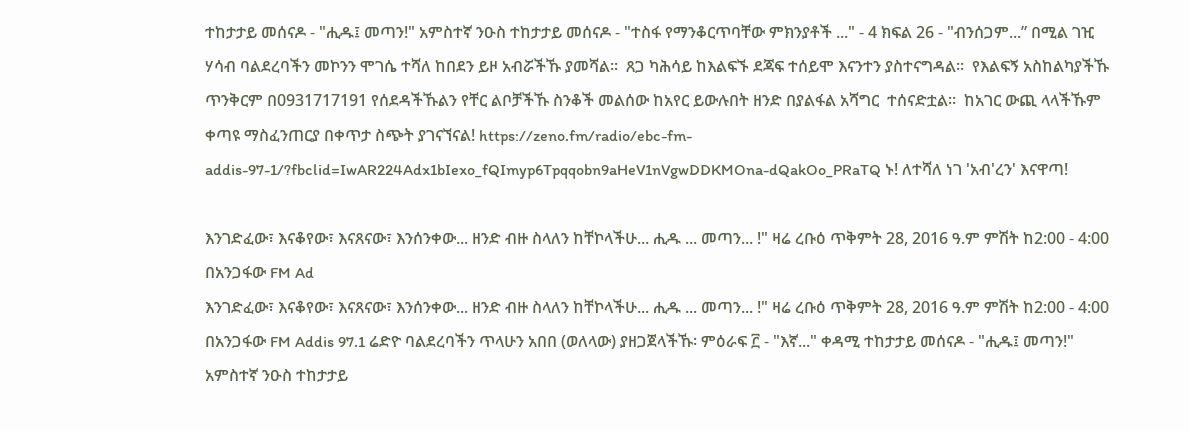ተከታታይ መሰናዶ - "ሒዱ፤ መጣን!" አምስተኛ ንዑስ ተከታታይ መሰናዶ - "ተስፋ የማንቆርጥባቸው ምክንያቶች ..." - 4 ክፍል 26 - "ብንሰጋም...” በሚል ገዢ ሃሳብ ባልደረባችን መኮንን ሞገሴ ተሻለ ከበደን ይዞ አብሯችኹ ያመሻል።  ጸጋ ካሕሳይ ከእልፍኙ ደጃፍ ተሰይሞ እናንተን ያስተናግዳል።  የእልፍኝ አስከልካያችኹ ጥንቅርም በ0931717191 የሰደዳችኹልን የቸር ልቦቻችኹ ስንቆች መልሰው ከአየር ይውሉበት ዘንድ በያልፋል አሻግር  ተሰናድቷል።  ከአገር ውጪ ላላችኹም ቀጣዩ ማስፈንጠርያ በቀጥታ ስጭት ያገናኘናል! https://zeno.fm/radio/ebc-fm-addis-97-1/?fbclid=IwAR224Adx1bIexo_fQImyp6Tpqqobn9aHeV1nVgwDDKMOna-dQakOo_PRaTQ ኑ! ለተሻለ ነገ 'አብ'ረን' እናዋጣ!

እንገድፈው፣ እናቆየው፣ እናጸናው፣ እንሰንቀው... ዘንድ ብዙ ስላለን ከቸኮላችሁ... ሒዱ ... መጣን... !" ዛሬ ረቡዕ ጥቅምት 28, 2016 ዓ.ም ምሽት ከ2:00 - 4:00 በአንጋፋው FM Ad
እንገድፈው፣ እናቆየው፣ እናጸናው፣ እንሰንቀው... ዘንድ ብዙ ስላለን ከቸኮላችሁ... ሒዱ ... መጣን... !" ዛሬ ረቡዕ ጥቅምት 28, 2016 ዓ.ም ምሽት ከ2:00 - 4:00 በአንጋፋው FM Addis 97.1 ሬድዮ ባልደረባችን ጥላሁን አበበ (ወለላው) ያዘጋጀላችኹ፡ ምዕራፍ ፫ - "እኛ..." ቀዳሚ ተከታታይ መሰናዶ - "ሒዱ፤ መጣን!" አምስተኛ ንዑስ ተከታታይ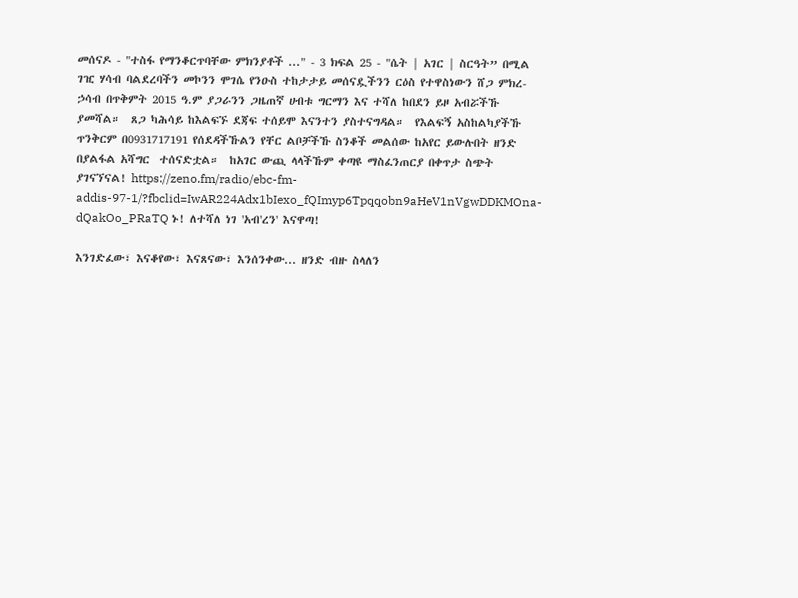መሰናዶ - "ተስፋ የማንቆርጥባቸው ምክንያቶች ..." - 3 ክፍል 25 - "ሴት | አገር | ስርዓት” በሚል ገዢ ሃሳብ ባልደረባችን መኮንን ሞገሴ የንዑስ ተከታታይ መሰናዷችንን ርዕስ የተዋስነውን ሸጋ ምክረ-ኃሳብ በጥቅምት 2015 ዓ.ም ያጋራንን ጋዜጠኛ ሀብቱ ግርማን እና ተሻለ ከበደን ይዞ አብሯችኹ ያመሻል።  ጸጋ ካሕሳይ ከእልፍኙ ደጃፍ ተሰይሞ እናንተን ያስተናግዳል።  የእልፍኝ አስከልካያችኹ ጥንቅርም በ0931717191 የሰደዳችኹልን የቸር ልቦቻችኹ ስንቆች መልሰው ከአየር ይውሉበት ዘንድ በያልፋል አሻግር  ተሰናድቷል።  ከአገር ውጪ ላላችኹም ቀጣዩ ማስፈንጠርያ በቀጥታ ስጭት ያገናኘናል! https://zeno.fm/radio/ebc-fm-addis-97-1/?fbclid=IwAR224Adx1bIexo_fQImyp6Tpqqobn9aHeV1nVgwDDKMOna-dQakOo_PRaTQ ኑ! ለተሻለ ነገ 'አብ'ረን' እናዋጣ!

እንገድፈው፣ እናቆየው፣ እናጸናው፣ እንሰንቀው... ዘንድ ብዙ ስላለን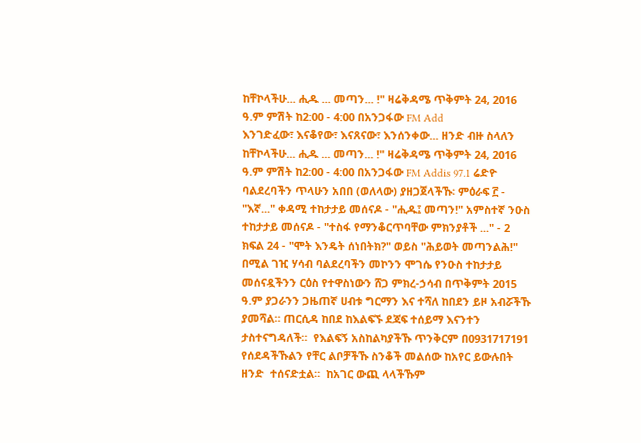ከቸኮላችሁ... ሒዱ ... መጣን... !" ዛሬቅዳሜ ጥቅምት 24, 2016 ዓ.ም ምሽት ከ2:00 - 4:00 በአንጋፋው FM Add
እንገድፈው፣ እናቆየው፣ እናጸናው፣ እንሰንቀው... ዘንድ ብዙ ስላለን ከቸኮላችሁ... ሒዱ ... መጣን... !" ዛሬቅዳሜ ጥቅምት 24, 2016 ዓ.ም ምሽት ከ2:00 - 4:00 በአንጋፋው FM Addis 97.1 ሬድዮ ባልደረባችን ጥላሁን አበበ (ወለላው) ያዘጋጀላችኹ፡ ምዕራፍ ፫ - "እኛ..." ቀዳሚ ተከታታይ መሰናዶ - "ሒዱ፤ መጣን!" አምስተኛ ንዑስ ተከታታይ መሰናዶ - "ተስፋ የማንቆርጥባቸው ምክንያቶች ..." - 2 ክፍል 24 - "ሞት እንዴት ሰነበትክ?" ወይስ "ሕይወት መጣንልሕ!" በሚል ገዢ ሃሳብ ባልደረባችን መኮንን ሞገሴ የንዑስ ተከታታይ መሰናዷችንን ርዕስ የተዋስነውን ሸጋ ምክረ-ኃሳብ በጥቅምት 2015 ዓ.ም ያጋራንን ጋዜጠኛ ሀብቱ ግርማን እና ተሻለ ከበደን ይዞ አብሯችኹ ያመሻል። ጠርሲዳ ከበደ ከእልፍኙ ደጃፍ ተሰይማ እናንተን ታስተናግዳለች።  የእልፍኝ አስከልካያችኹ ጥንቅርም በ0931717191 የሰደዳችኹልን የቸር ልቦቻችኹ ስንቆች መልሰው ከአየር ይውሉበት ዘንድ  ተሰናድቷል።  ከአገር ውጪ ላላችኹም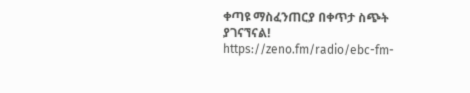ቀጣዩ ማስፈንጠርያ በቀጥታ ስጭት ያገናኘናል! https://zeno.fm/radio/ebc-fm-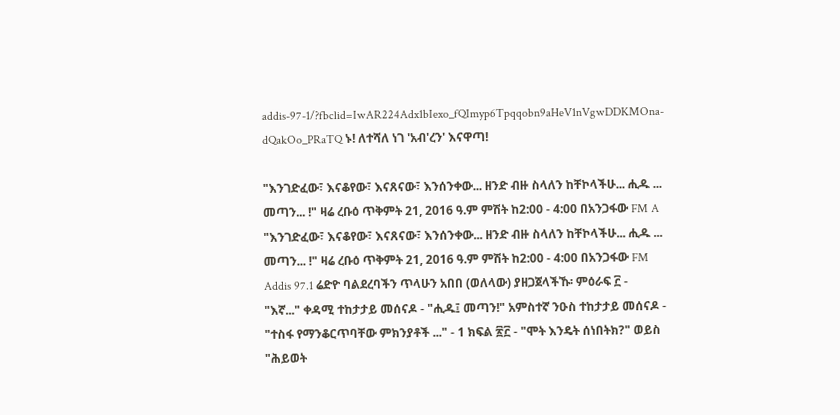addis-97-1/?fbclid=IwAR224Adx1bIexo_fQImyp6Tpqqobn9aHeV1nVgwDDKMOna-dQakOo_PRaTQ ኑ! ለተሻለ ነገ 'አብ'ረን' እናዋጣ!

"እንገድፈው፣ እናቆየው፣ እናጸናው፣ እንሰንቀው... ዘንድ ብዙ ስላለን ከቸኮላችሁ... ሒዱ ... መጣን... !" ዛሬ ረቡዕ ጥቅምት 21, 2016 ዓ.ም ምሽት ከ2:00 - 4:00 በአንጋፋው FM A
"እንገድፈው፣ እናቆየው፣ እናጸናው፣ እንሰንቀው... ዘንድ ብዙ ስላለን ከቸኮላችሁ... ሒዱ ... መጣን... !" ዛሬ ረቡዕ ጥቅምት 21, 2016 ዓ.ም ምሽት ከ2:00 - 4:00 በአንጋፋው FM Addis 97.1 ሬድዮ ባልደረባችን ጥላሁን አበበ (ወለላው) ያዘጋጀላችኹ፡ ምዕራፍ ፫ - "እኛ..." ቀዳሚ ተከታታይ መሰናዶ - "ሒዱ፤ መጣን!" አምስተኛ ንዑስ ተከታታይ መሰናዶ - "ተስፋ የማንቆርጥባቸው ምክንያቶች ..." - 1 ክፍል ፳፫ - "ሞት እንዴት ሰነበትክ?" ወይስ "ሕይወት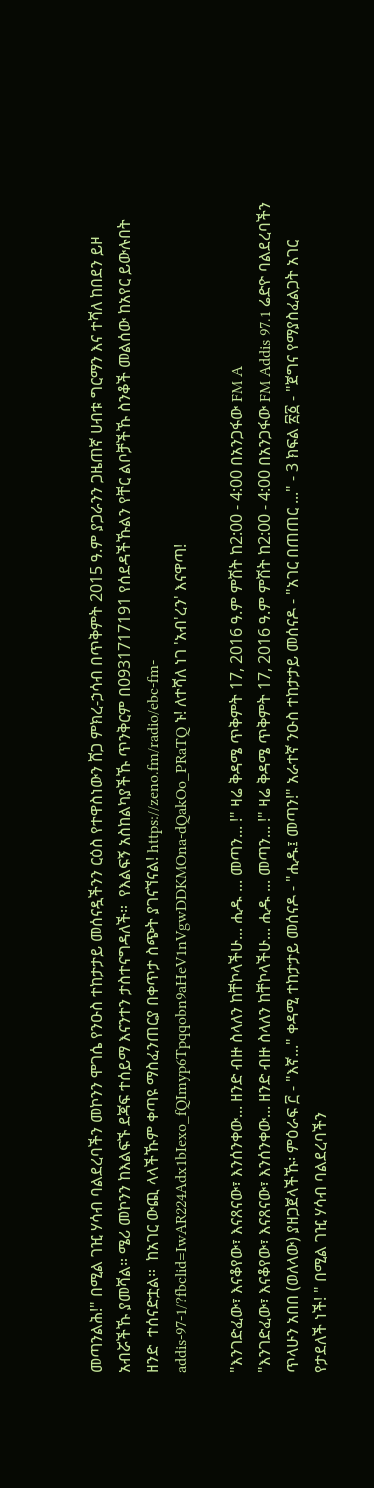መጣንልሕ!" በሚል ገዢ ሃሳብ ባልደረባችን መኮንን ሞገሴ የንዑስ ተከታታይ መሰናዷችንን ርዕስ የተዋስነውን ሸጋ ምክረ-ኃሳብ በጥቅምት 2015 ዓ.ም ያጋራንን ጋዜጠኛ ሀብቱ ግርማን እና ተሻለ ከበደን ይዞ አብሯችኹ ያመሻል። ሜሪ መኮንን ከእልፍኙ ደጃፍ ተሰይማ እናንተን ታስተናግዳለች።  የእልፍኝ አስከልካያችኹ ጥንቅርም በ0931717191 የሰደዳችኹልን የቸር ልቦቻችኹ ስንቆች መልሰው ከአየር ይውሉበት ዘንድ  ተሰናድቷል።  ከአገር ውጪ ላላችኹም ቀጣዩ ማስፈንጠርያ በቀጥታ ስጭት ያገናኘናል! https://zeno.fm/radio/ebc-fm-addis-97-1/?fbclid=IwAR224Adx1bIexo_fQImyp6Tpqqobn9aHeV1nVgwDDKMOna-dQakOo_PRaTQ ኑ! ለተሻለ ነገ 'አብ'ረን' እናዋጣ!

"እንገድፈው፣ እናቆየው፣ እናጸናው፣ እንሰንቀው... ዘንድ ብዙ ስላለን ከቸኮላችሁ... ሒዱ ... መጣን... !" ዛሬ ቅዳሜ ጥቅምት 17, 2016 ዓ.ም ምሽት ከ2:00 - 4:00 በአንጋፋው FM A
"እንገድፈው፣ እናቆየው፣ እናጸናው፣ እንሰንቀው... ዘንድ ብዙ ስላለን ከቸኮላችሁ... ሒዱ ... መጣን... !" ዛሬ ቅዳሜ ጥቅምት 17, 2016 ዓ.ም ምሽት ከ2:00 - 4:00 በአንጋፋው FM Addis 97.1 ሬድዮ ባልደረባችን ጥላሁን አበበ (ወለላው) ያዘጋጀላችኹ፡ ምዕራፍ ፫ - "እኛ..." ቀዳሚ ተከታታይ መሰናዶ - "ሒዱ፤ መጣን!" አራተኛ ንዑስ ተከታታይ መሰናዶ - "አገር በጠጠር ..." - 3 ክፍል ፳፩ - "ጀግና የማያስፈልጋት አገር የታደለች ነች! " በሚል ገዢ ሃሳብ ባልደረባችን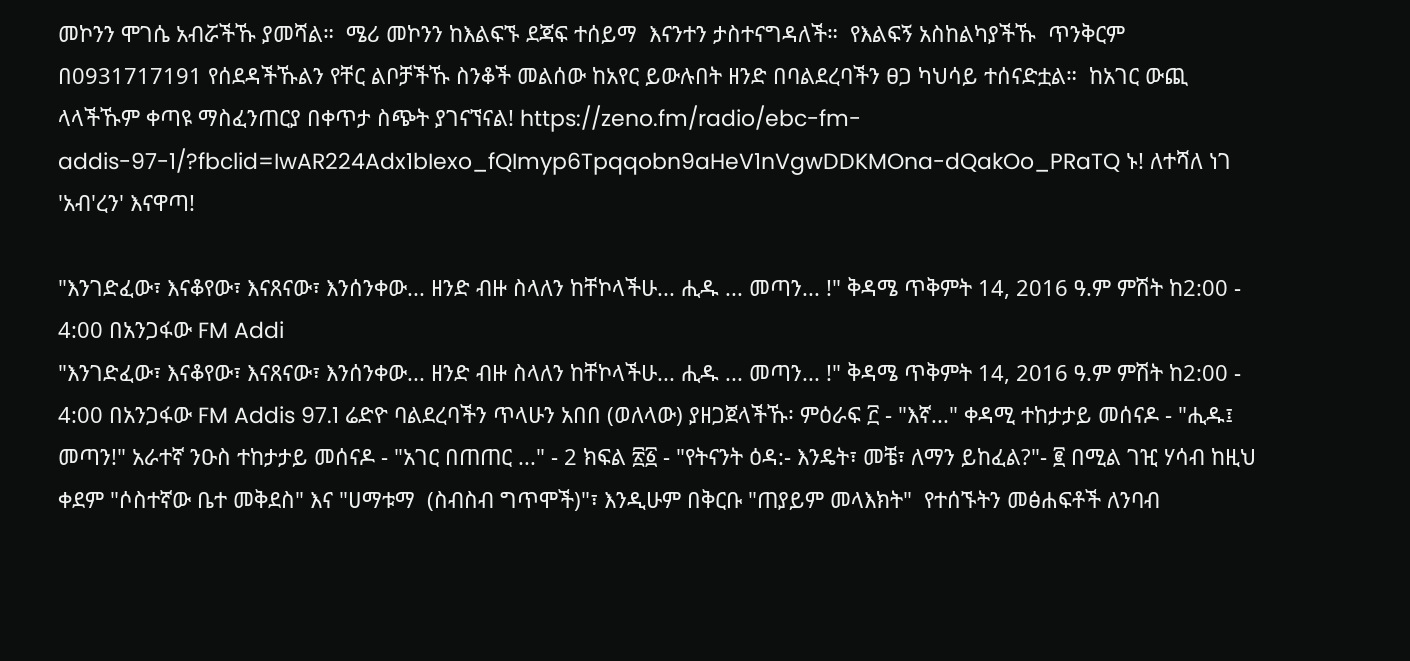መኮንን ሞገሴ አብሯችኹ ያመሻል።  ሜሪ መኮንን ከእልፍኙ ደጃፍ ተሰይማ  እናንተን ታስተናግዳለች።  የእልፍኝ አስከልካያችኹ  ጥንቅርም በ0931717191 የሰደዳችኹልን የቸር ልቦቻችኹ ስንቆች መልሰው ከአየር ይውሉበት ዘንድ በባልደረባችን ፀጋ ካህሳይ ተሰናድቷል።  ከአገር ውጪ ላላችኹም ቀጣዩ ማስፈንጠርያ በቀጥታ ስጭት ያገናኘናል! https://zeno.fm/radio/ebc-fm-addis-97-1/?fbclid=IwAR224Adx1bIexo_fQImyp6Tpqqobn9aHeV1nVgwDDKMOna-dQakOo_PRaTQ ኑ! ለተሻለ ነገ 'አብ'ረን' እናዋጣ!

"እንገድፈው፣ እናቆየው፣ እናጸናው፣ እንሰንቀው... ዘንድ ብዙ ስላለን ከቸኮላችሁ... ሒዱ ... መጣን... !" ቅዳሜ ጥቅምት 14, 2016 ዓ.ም ምሽት ከ2:00 - 4:00 በአንጋፋው FM Addi
"እንገድፈው፣ እናቆየው፣ እናጸናው፣ እንሰንቀው... ዘንድ ብዙ ስላለን ከቸኮላችሁ... ሒዱ ... መጣን... !" ቅዳሜ ጥቅምት 14, 2016 ዓ.ም ምሽት ከ2:00 - 4:00 በአንጋፋው FM Addis 97.1 ሬድዮ ባልደረባችን ጥላሁን አበበ (ወለላው) ያዘጋጀላችኹ፡ ምዕራፍ ፫ - "እኛ..." ቀዳሚ ተከታታይ መሰናዶ - "ሒዱ፤ መጣን!" አራተኛ ንዑስ ተከታታይ መሰናዶ - "አገር በጠጠር ..." - 2 ክፍል ፳፩ - "የትናንት ዕዳ:- እንዴት፣ መቼ፣ ለማን ይከፈል?"- ፪ በሚል ገዢ ሃሳብ ከዚህ ቀደም "ሶስተኛው ቤተ መቅደስ" እና "ሀማቱማ  (ስብስብ ግጥሞች)"፣ እንዲሁም በቅርቡ "ጠያይም መላእክት"  የተሰኙትን መፅሐፍቶች ለንባብ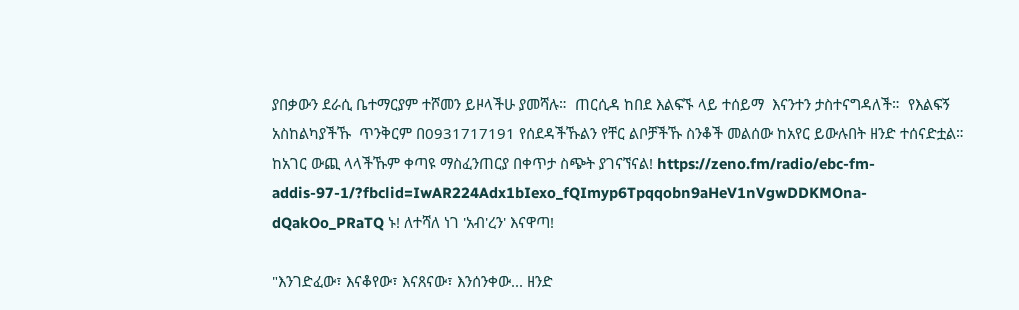ያበቃውን ደራሲ ቤተማርያም ተሾመን ይዞላችሁ ያመሻሉ።  ጠርሲዳ ከበደ እልፍኙ ላይ ተሰይማ  እናንተን ታስተናግዳለች።  የእልፍኝ አስከልካያችኹ  ጥንቅርም በ0931717191 የሰደዳችኹልን የቸር ልቦቻችኹ ስንቆች መልሰው ከአየር ይውሉበት ዘንድ ተሰናድቷል።  ከአገር ውጪ ላላችኹም ቀጣዩ ማስፈንጠርያ በቀጥታ ስጭት ያገናኘናል! https://zeno.fm/radio/ebc-fm-addis-97-1/?fbclid=IwAR224Adx1bIexo_fQImyp6Tpqqobn9aHeV1nVgwDDKMOna-dQakOo_PRaTQ ኑ! ለተሻለ ነገ 'አብ'ረን' እናዋጣ!

"እንገድፈው፣ እናቆየው፣ እናጸናው፣ እንሰንቀው... ዘንድ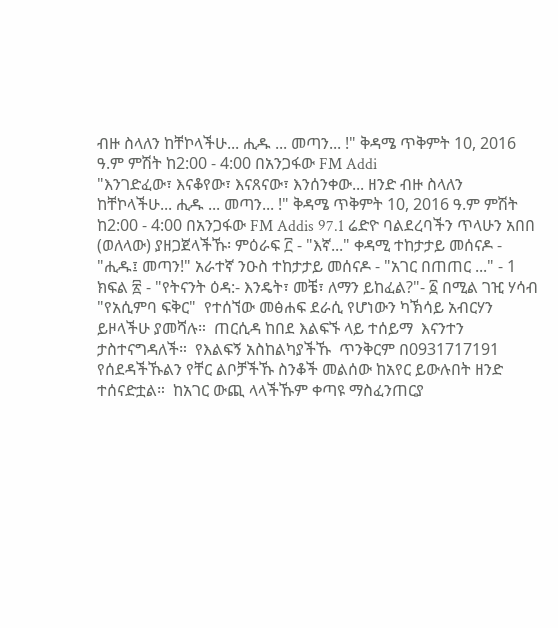ብዙ ስላለን ከቸኮላችሁ... ሒዱ ... መጣን... !" ቅዳሜ ጥቅምት 10, 2016 ዓ.ም ምሽት ከ2:00 - 4:00 በአንጋፋው FM Addi
"እንገድፈው፣ እናቆየው፣ እናጸናው፣ እንሰንቀው... ዘንድ ብዙ ስላለን ከቸኮላችሁ... ሒዱ ... መጣን... !" ቅዳሜ ጥቅምት 10, 2016 ዓ.ም ምሽት ከ2:00 - 4:00 በአንጋፋው FM Addis 97.1 ሬድዮ ባልደረባችን ጥላሁን አበበ (ወለላው) ያዘጋጀላችኹ፡ ምዕራፍ ፫ - "እኛ..." ቀዳሚ ተከታታይ መሰናዶ - "ሒዱ፤ መጣን!" አራተኛ ንዑስ ተከታታይ መሰናዶ - "አገር በጠጠር ..." - 1 ክፍል ፳ - "የትናንት ዕዳ:- እንዴት፣ መቼ፣ ለማን ይከፈል?"- ፩ በሚል ገዢ ሃሳብ "የአሲምባ ፍቅር"  የተሰኘው መፅሐፍ ደራሲ የሆነውን ካኽሳይ አብርሃን ይዞላችሁ ያመሻሉ።  ጠርሲዳ ከበደ እልፍኙ ላይ ተሰይማ  እናንተን ታስተናግዳለች።  የእልፍኝ አስከልካያችኹ  ጥንቅርም በ0931717191 የሰደዳችኹልን የቸር ልቦቻችኹ ስንቆች መልሰው ከአየር ይውሉበት ዘንድ ተሰናድቷል።  ከአገር ውጪ ላላችኹም ቀጣዩ ማስፈንጠርያ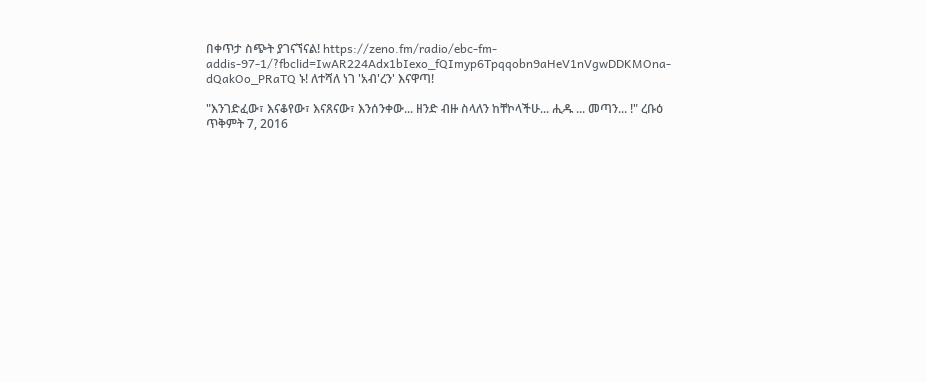በቀጥታ ስጭት ያገናኘናል! https://zeno.fm/radio/ebc-fm-addis-97-1/?fbclid=IwAR224Adx1bIexo_fQImyp6Tpqqobn9aHeV1nVgwDDKMOna-dQakOo_PRaTQ ኑ! ለተሻለ ነገ 'አብ'ረን' እናዋጣ!

"እንገድፈው፣ እናቆየው፣ እናጸናው፣ እንሰንቀው... ዘንድ ብዙ ስላለን ከቸኮላችሁ... ሒዱ ... መጣን... !" ረቡዕ ጥቅምት 7, 2016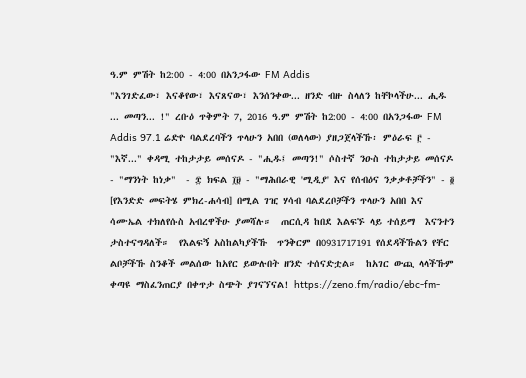ዓ.ም ምሽት ከ2:00 - 4:00 በአንጋፋው FM Addis
"እንገድፈው፣ እናቆየው፣ እናጸናው፣ እንሰንቀው... ዘንድ ብዙ ስላለን ከቸኮላችሁ... ሒዱ ... መጣን... !" ረቡዕ ጥቅምት 7, 2016 ዓ.ም ምሽት ከ2:00 - 4:00 በአንጋፋው FM Addis 97.1 ሬድዮ ባልደረባችን ጥላሁን አበበ (ወለላው) ያዘጋጀላችኹ፡ ምዕራፍ ፫ - "እኛ..." ቀዳሚ ተከታታይ መሰናዶ - "ሒዱ፤ መጣን!" ሶስተኛ ንዑስ ተከታታይ መሰናዶ - "ማንነት ከነቃ"  - ፰ ክፍል ፲፱ - "ማሕበራዊ 'ሚዲያ' እና የሰብዕና ንቃቃቶቻችን" - ፬ [የእንድድ መፍትሄ ምክረ-ሐሳብ] በሚል ገዢ ሃሳብ ባልደረቦቻችን ጥላሁን አበበ እና ሳሙኤል ተክለየሱስ አብረዋችሁ ያመሻሉ።  ጠርሲዳ ከበደ እልፍኙ ላይ ተሰይማ  እናንተን ታስተናግዳለች።  የእልፍኝ አስከልካያችኹ  ጥንቅርም በ0931717191 የሰደዳችኹልን የቸር ልቦቻችኹ ስንቆች መልሰው ከአየር ይውሉበት ዘንድ ተሰናድቷል።  ከአገር ውጪ ላላችኹም ቀጣዩ ማስፈንጠርያ በቀጥታ ስጭት ያገናኘናል! https://zeno.fm/radio/ebc-fm-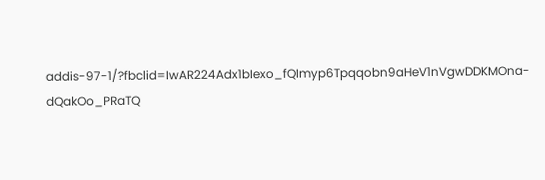addis-97-1/?fbclid=IwAR224Adx1bIexo_fQImyp6Tpqqobn9aHeV1nVgwDDKMOna-dQakOo_PRaTQ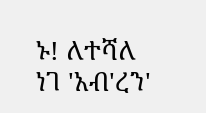ኑ! ለተሻለ ነገ 'አብ'ረን'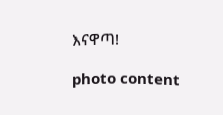እናዋጣ!

photo content